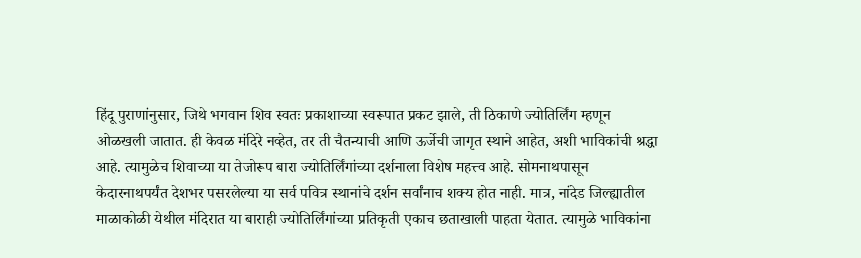हिंदू पुराणांनुसार, जिथे भगवान शिव स्वतः प्रकाशाच्या स्वरूपात प्रकट झाले, ती ठिकाणे ज्योतिर्लिंग म्हणून ओळखली जातात. ही केवळ मंदिरे नव्हेत, तर ती चैतन्याची आणि ऊर्जेची जागृत स्थाने आहेत, अशी भाविकांची श्रद्धा आहे. त्यामुळेच शिवाच्या या तेजोरूप बारा ज्योतिर्लिंगांच्या दर्शनाला विशेष महत्त्व आहे. सोमनाथपासून केदारनाथपर्यंत देशभर पसरलेल्या या सर्व पवित्र स्थानांचे दर्शन सर्वांनाच शक्य होत नाही. मात्र, नांदेड जिल्ह्यातील माळाकोळी येथील मंदिरात या बाराही ज्योतिर्लिंगांच्या प्रतिकृती एकाच छताखाली पाहता येतात. त्यामुळे भाविकांना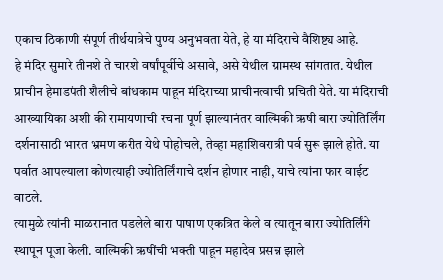एकाच ठिकाणी संपूर्ण तीर्थयात्रेचे पुण्य अनुभवता येते, हे या मंदिराचे वैशिष्ट्य आहे.
हे मंदिर सुमारे तीनशे ते चारशे वर्षांपूर्वीचे असावे, असे येथील ग्रामस्थ सांगतात. येथील प्राचीन हेमाडपंती शैलीचे बांधकाम पाहून मंदिराच्या प्राचीनत्वाची प्रचिती येते. या मंदिराची आख्यायिका अशी की रामायणाची रचना पूर्ण झाल्यानंतर वाल्मिकी ऋषी बारा ज्योतिर्लिंग दर्शनासाठी भारत भ्रमण करीत येथे पोहोचले, तेव्हा महाशिवरात्री पर्व सुरू झाले होते. या पर्वात आपल्याला कोणत्याही ज्योतिर्लिंगाचे दर्शन होणार नाही, याचे त्यांना फार वाईट वाटले.
त्यामुळे त्यांनी माळरानात पडलेले बारा पाषाण एकत्रित केले व त्यातून बारा ज्योतिर्लिंगे स्थापून पूजा केली. वाल्मिकी ऋषींची भक्ती पाहून महादेव प्रसन्न झाले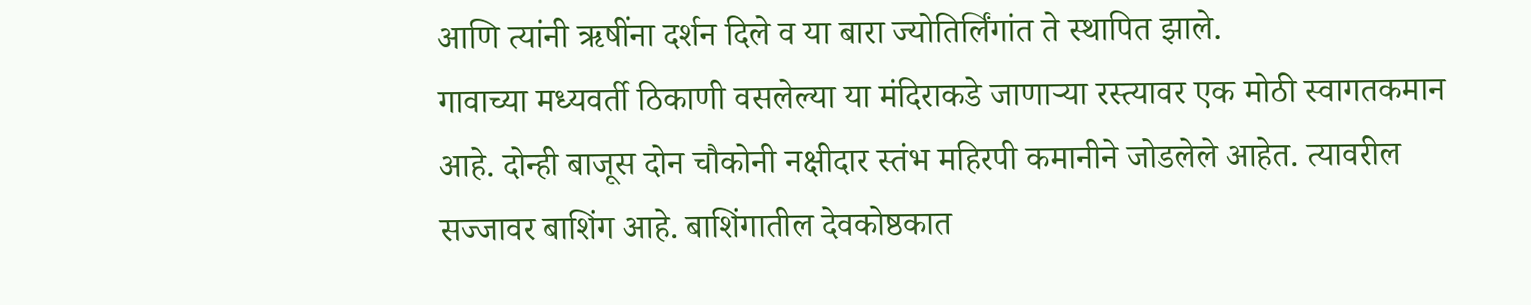आणि त्यांनी ऋषींना दर्शन दिले व या बारा ज्योतिर्लिंगांत ते स्थापित झाले.
गावाच्या मध्यवर्ती ठिकाणी वसलेल्या या मंदिराकडे जाणाऱ्या रस्त्यावर एक मोठी स्वागतकमान आहे. दोन्ही बाजूस दोन चौकोनी नक्षीदार स्तंभ महिरपी कमानीने जोडलेले आहेत. त्यावरील सज्जावर बाशिंग आहे. बाशिंगातील देवकोष्ठकात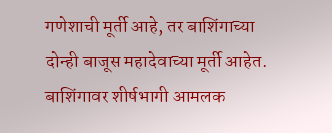गणेशाची मूर्ती आहे, तर बाशिंगाच्या दोन्ही बाजूस महादेवाच्या मूर्ती आहेत. बाशिंगावर शीर्षभागी आमलक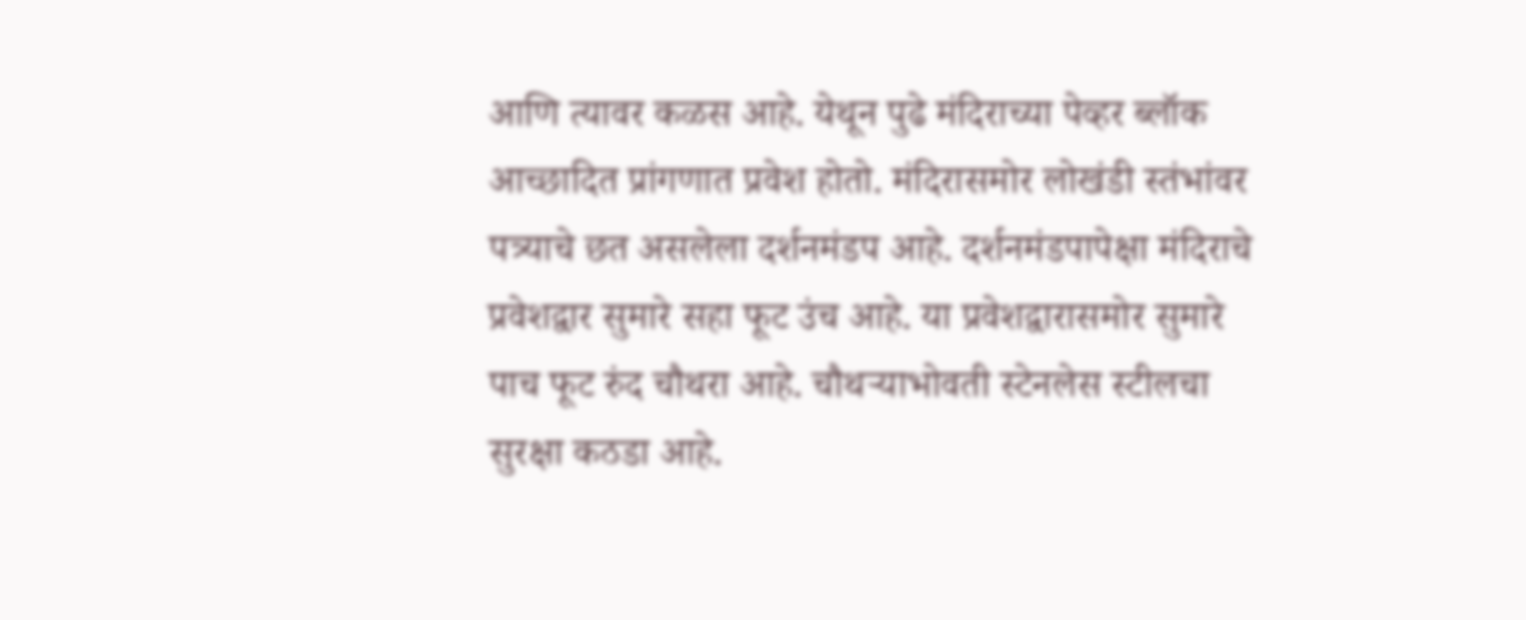आणि त्यावर कळस आहे. येथून पुढे मंदिराच्या पेव्हर ब्लॉक आच्छादित प्रांगणात प्रवेश होतो. मंदिरासमोर लोखंडी स्तंभांवर पत्र्याचे छत असलेला दर्शनमंडप आहे. दर्शनमंडपापेक्षा मंदिराचे प्रवेशद्वार सुमारे सहा फूट उंच आहे. या प्रवेशद्वारासमोर सुमारे पाच फूट रुंद चौथरा आहे. चौथऱ्याभोवती स्टेनलेस स्टीलचा सुरक्षा कठडा आहे.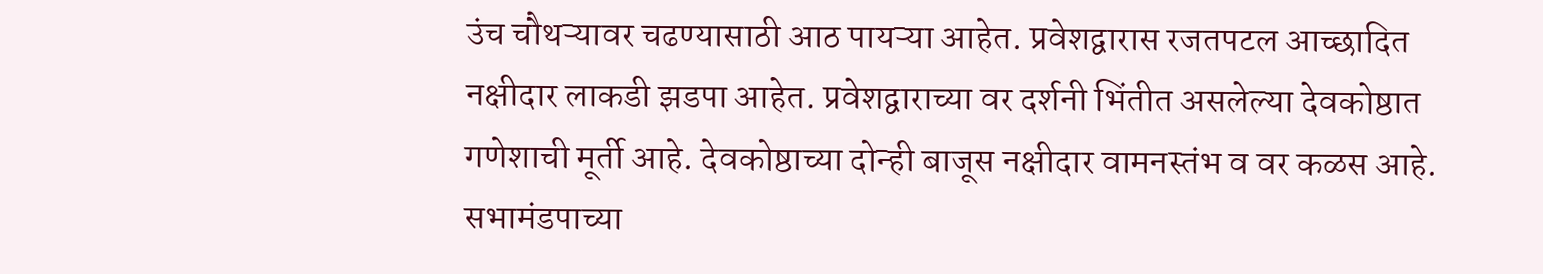उंच चौथऱ्यावर चढण्यासाठी आठ पायऱ्या आहेत. प्रवेशद्वारास रजतपटल आच्छादित नक्षीदार लाकडी झडपा आहेत. प्रवेशद्वाराच्या वर दर्शनी भिंतीत असलेल्या देवकोष्ठात गणेशाची मूर्ती आहे. देवकोष्ठाच्या दोन्ही बाजूस नक्षीदार वामनस्तंभ व वर कळस आहे. सभामंडपाच्या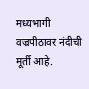मध्यभागी वज्रपीठावर नंदीची मूर्ती आहे.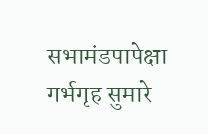सभामंडपापेक्षा गर्भगृह सुमारे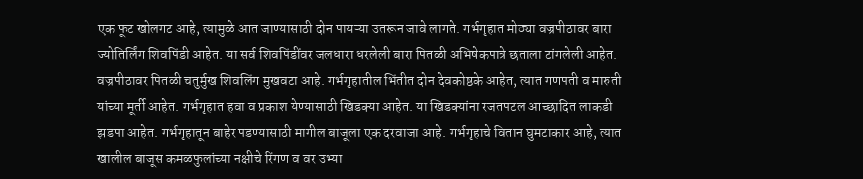एक फूट खोलगट आहे, त्यामुळे आत जाण्यासाठी दोन पायऱ्या उतरून जावे लागते. गर्भगृहात मोठ्या वज्रपीठावर बारा ज्योतिर्लिंग शिवपिंडी आहेत. या सर्व शिवपिंडींवर जलधारा धरलेली बारा पितळी अभिषेकपात्रे छताला टांगलेली आहेत. वज्रपीठावर पितळी चतुर्मुख शिवलिंग मुखवटा आहे. गर्भगृहातील भिंतीत दोन देवकोष्ठके आहेत, त्यात गणपती व मारुती यांच्या मूर्ती आहेत. गर्भगृहात हवा व प्रकाश येण्यासाठी खिडक्या आहेत. या खिडक्यांना रजतपटल आच्छादित लाकडी झडपा आहेत. गर्भगृहातून बाहेर पडण्यासाठी मागील बाजूला एक दरवाजा आहे. गर्भगृहाचे वितान घुमटाकार आहे, त्यात खालील बाजूस कमळफुलांच्या नक्षीचे रिंगण व वर उभ्या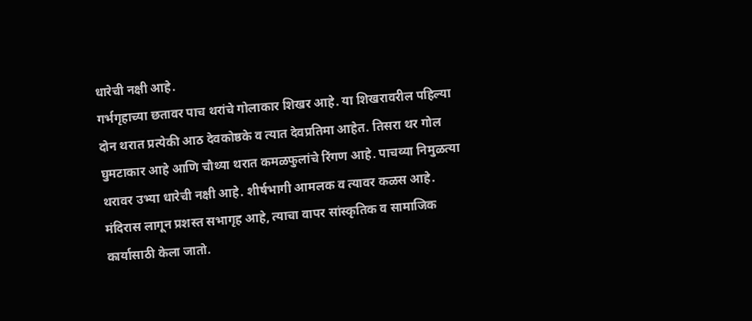धारेची नक्षी आहे.
गर्भगृहाच्या छतावर पाच थरांचे गोलाकार शिखर आहे. या शिखरावरील पहिल्या दोन थरात प्रत्येकी आठ देवकोष्ठके व त्यात देवप्रतिमा आहेत. तिसरा थर गोल घुमटाकार आहे आणि चौथ्या थरात कमळफुलांचे रिंगण आहे. पाचव्या निमुळत्या थरावर उभ्या धारेची नक्षी आहे. शीर्षभागी आमलक व त्यावर कळस आहे.
मंदिरास लागून प्रशस्त सभागृह आहे, त्याचा वापर सांस्कृतिक व सामाजिक कार्यासाठी केला जातो.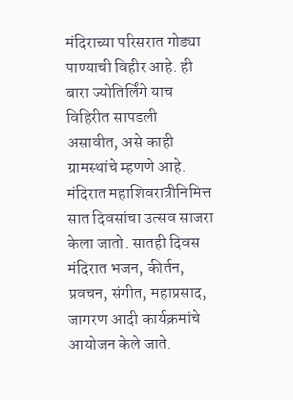मंदिराच्या परिसरात गोड्या पाण्याची विहीर आहे. ही बारा ज्योतिर्लिंगे याच विहिरीत सापडली असावीत, असे काही ग्रामस्थांचे म्हणणे आहे.
मंदिरात महाशिवरात्रीनिमित्त सात दिवसांचा उत्सव साजरा केला जातो. सातही दिवस मंदिरात भजन, कीर्तन, प्रवचन, संगीत, महाप्रसाद, जागरण आदी कार्यक्रमांचे आयोजन केले जाते.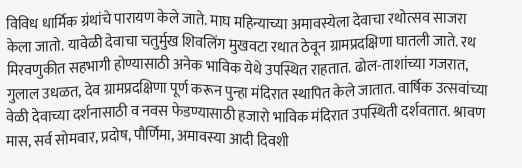विविध धार्मिक ग्रंथांचे पारायण केले जाते. माघ महिन्याच्या अमावस्येला देवाचा रथोत्सव साजरा केला जातो. यावेळी देवाचा चतुर्मुख शिवलिंग मुखवटा रथात ठेवून ग्रामप्रदक्षिणा घातली जाते. रथ मिरवणुकीत सहभागी होण्यासाठी अनेक भाविक येथे उपस्थित राहतात. ढोल-ताशांच्या गजरात, गुलाल उधळत, देव ग्रामप्रदक्षिणा पूर्ण करून पुन्हा मंदिरात स्थापित केले जातात. वार्षिक उत्सवांच्या वेळी देवाच्या दर्शनासाठी व नवस फेडण्यासाठी हजारो भाविक मंदिरात उपस्थिती दर्शवतात. श्रावण मास, सर्व सोमवार, प्रदोष, पौर्णिमा, अमावस्या आदी दिवशी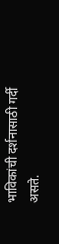भाविकांची दर्शनासाठी गर्दी असते.